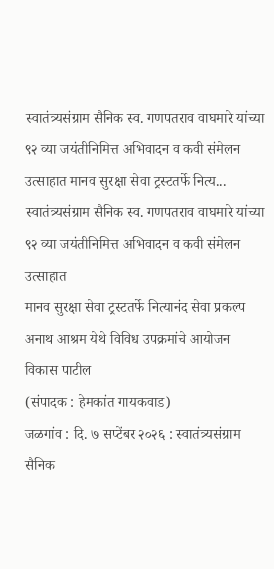स्वातंत्र्यसंग्राम सैनिक स्व. गणपतराव वाघमारे यांच्या ९२ व्या जयंतीनिमित्त अभिवादन व कवी संमेलन उत्साहात मानव सुरक्षा सेवा ट्रस्टतर्फे नित्य...
स्वातंत्र्यसंग्राम सैनिक स्व. गणपतराव वाघमारे यांच्या ९२ व्या जयंतीनिमित्त अभिवादन व कवी संमेलन उत्साहात
मानव सुरक्षा सेवा ट्रस्टतर्फे नित्यानंद सेवा प्रकल्प अनाथ आश्रम येथे विविध उपक्रमांचे आयोजन
विकास पाटील
(संपादक : हेमकांत गायकवाड)
जळगांव : दि. ७ सप्टेंबर २०२६ : स्वातंत्र्यसंग्राम सैनिक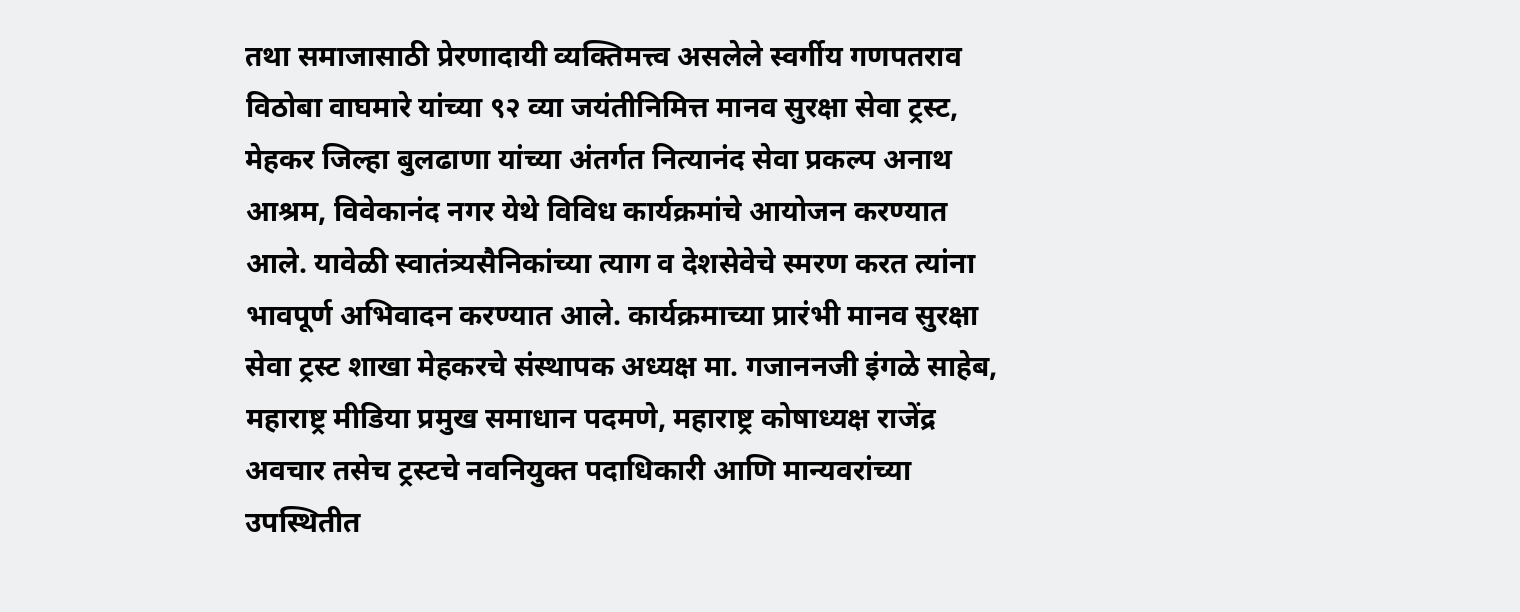तथा समाजासाठी प्रेरणादायी व्यक्तिमत्त्व असलेले स्वर्गीय गणपतराव विठोबा वाघमारे यांच्या ९२ व्या जयंतीनिमित्त मानव सुरक्षा सेवा ट्रस्ट, मेहकर जिल्हा बुलढाणा यांच्या अंतर्गत नित्यानंद सेवा प्रकल्प अनाथ आश्रम, विवेकानंद नगर येथे विविध कार्यक्रमांचे आयोजन करण्यात आले. यावेळी स्वातंत्र्यसैनिकांच्या त्याग व देशसेवेचे स्मरण करत त्यांना भावपूर्ण अभिवादन करण्यात आले. कार्यक्रमाच्या प्रारंभी मानव सुरक्षा सेवा ट्रस्ट शाखा मेहकरचे संस्थापक अध्यक्ष मा. गजाननजी इंगळे साहेब, महाराष्ट्र मीडिया प्रमुख समाधान पदमणे, महाराष्ट्र कोषाध्यक्ष राजेंद्र अवचार तसेच ट्रस्टचे नवनियुक्त पदाधिकारी आणि मान्यवरांच्या उपस्थितीत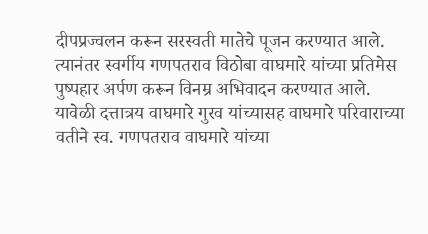दीपप्रज्वलन करून सरस्वती मातेचे पूजन करण्यात आले. त्यानंतर स्वर्गीय गणपतराव विठोबा वाघमारे यांच्या प्रतिमेस पुष्पहार अर्पण करून विनम्र अभिवादन करण्यात आले. यावेळी दत्तात्रय वाघमारे गुरव यांच्यासह वाघमारे परिवाराच्या वतीने स्व. गणपतराव वाघमारे यांच्या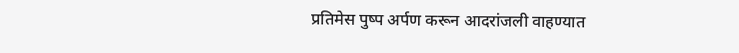प्रतिमेस पुष्प अर्पण करून आदरांजली वाहण्यात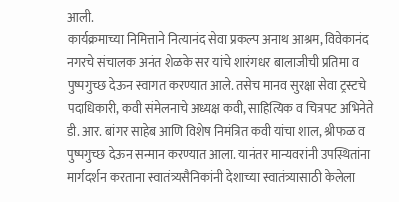आली.
कार्यक्रमाच्या निमित्ताने नित्यानंद सेवा प्रकल्प अनाथ आश्रम, विवेकानंद नगरचे संचालक अनंत शेळके सर यांचे शारंगधर बालाजीची प्रतिमा व पुष्पगुच्छ देऊन स्वागत करण्यात आले. तसेच मानव सुरक्षा सेवा ट्रस्टचे पदाधिकारी, कवी संमेलनाचे अध्यक्ष कवी, साहित्यिक व चित्रपट अभिनेते डी. आर. बांगर साहेब आणि विशेष निमंत्रित कवी यांचा शाल, श्रीफळ व पुष्पगुच्छ देऊन सन्मान करण्यात आला. यानंतर मान्यवरांनी उपस्थितांना मार्गदर्शन करताना स्वातंत्र्यसैनिकांनी देशाच्या स्वातंत्र्यासाठी केलेला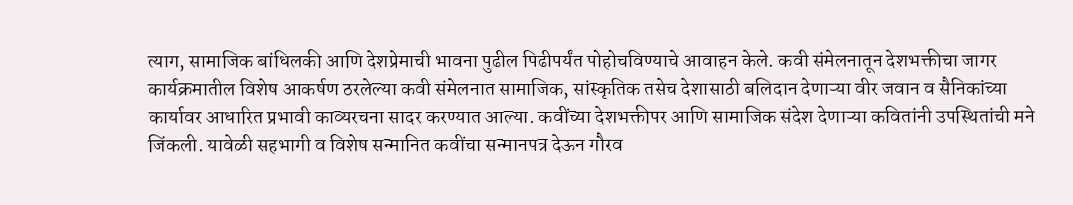त्याग, सामाजिक बांधिलकी आणि देशप्रेमाची भावना पुढील पिढीपर्यंत पोहोचविण्याचे आवाहन केले. कवी संमेलनातून देशभक्तीचा जागर
कार्यक्रमातील विशेष आकर्षण ठरलेल्या कवी संमेलनात सामाजिक, सांस्कृतिक तसेच देशासाठी बलिदान देणाऱ्या वीर जवान व सैनिकांच्या कार्यावर आधारित प्रभावी काव्यरचना सादर करण्यात आल्या. कवींच्या देशभक्तीपर आणि सामाजिक संदेश देणाऱ्या कवितांनी उपस्थितांची मने जिंकली. यावेळी सहभागी व विशेष सन्मानित कवींचा सन्मानपत्र देऊन गौरव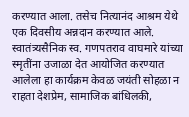करण्यात आला. तसेच नित्यानंद आश्रम येथे एक दिवसीय अन्नदान करण्यात आले.
स्वातंत्र्यसैनिक स्व. गणपतराव वाघमारे यांच्या स्मृतींना उजाळा देत आयोजित करण्यात आलेला हा कार्यक्रम केवळ जयंती सोहळा न राहता देशप्रेम, सामाजिक बांधिलकी,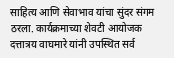साहित्य आणि सेवाभाव यांचा सुंदर संगम ठरला. कार्यक्रमाच्या शेवटी आयोजक दत्तात्रय वाघमारे यांनी उपस्थित सर्व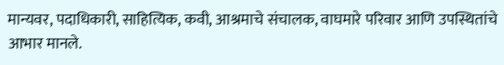मान्यवर, पदाधिकारी, साहित्यिक, कवी, आश्रमाचे संचालक, वाघमारे परिवार आणि उपस्थितांचे आभार मानले.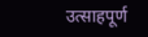उत्साहपूर्ण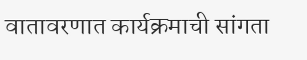वातावरणात कार्यक्रमाची सांगता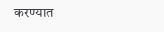करण्यात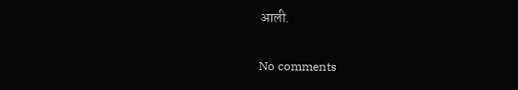आली.

No comments